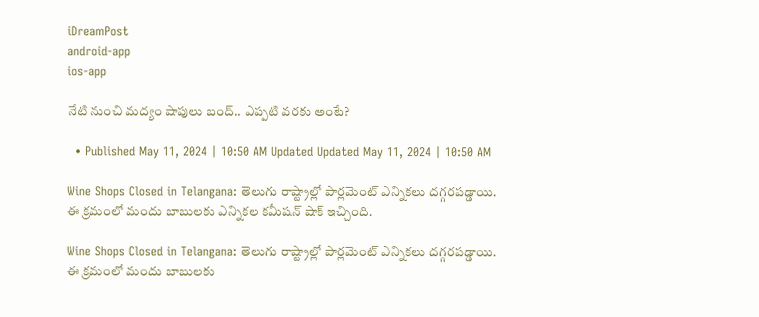iDreamPost
android-app
ios-app

నేటి నుంచి మద్యం షాపులు బంద్.. ఎప్పటి వరకు అంటే?

  • Published May 11, 2024 | 10:50 AM Updated Updated May 11, 2024 | 10:50 AM

Wine Shops Closed in Telangana: తెలుగు రాష్ట్రాల్లో పార్లమెంట్ ఎన్నికలు దగ్గరపడ్డాయి. ఈ క్రమంలో మందు బాబులకు ఎన్నికల కమీషన్ షాక్ ఇచ్చింది.

Wine Shops Closed in Telangana: తెలుగు రాష్ట్రాల్లో పార్లమెంట్ ఎన్నికలు దగ్గరపడ్డాయి. ఈ క్రమంలో మందు బాబులకు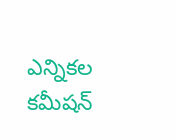ఎన్నికల కమీషన్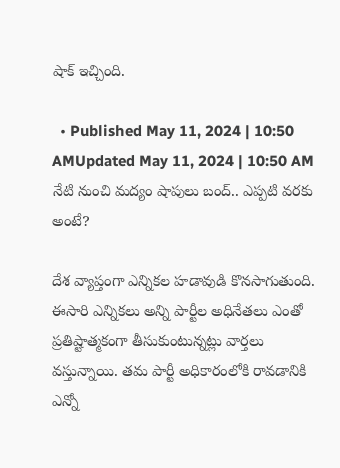షాక్ ఇచ్చింది.

  • Published May 11, 2024 | 10:50 AMUpdated May 11, 2024 | 10:50 AM
నేటి నుంచి మద్యం షాపులు బంద్.. ఎప్పటి వరకు అంటే?

దేశ వ్యాప్తంగా ఎన్నికల హడావుడి కొనసాగుతుంది. ఈసారి ఎన్నికలు అన్ని పార్టీల అధినేతలు ఎంతో ప్రతిష్టాత్మకంగా తీసుకుంటున్నట్లు వార్తలు వస్తున్నాయి. తమ పార్టీ అధికారంలోకి రావడానికి ఎన్నో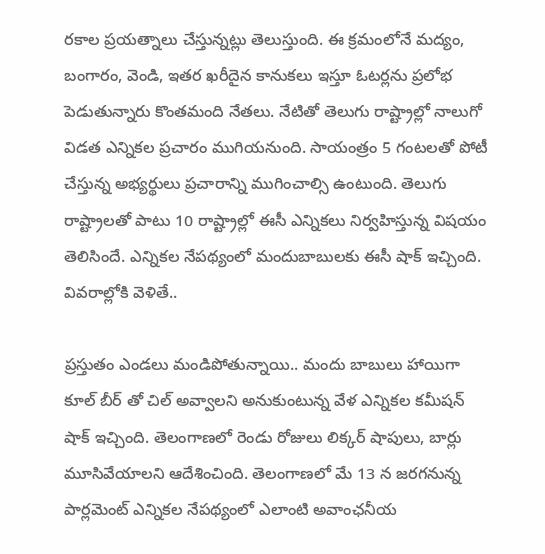రకాల ప్రయత్నాలు చేస్తున్నట్లు తెలుస్తుంది. ఈ క్రమంలోనే మద్యం, బంగారం, వెండి, ఇతర ఖరీదైన కానుకలు ఇస్తూ ఓటర్లను ప్రలోభ పెడుతున్నారు కొంతమంది నేతలు. నేటితో తెలుగు రాష్ట్రాల్లో నాలుగో విడత ఎన్నికల ప్రచారం ముగియనుంది. సాయంత్రం 5 గంటలతో పోటీ చేస్తున్న అభ్యర్థులు ప్రచారాన్ని ముగించాల్సి ఉంటుంది. తెలుగు రాష్ట్రాలతో పాటు 10 రాష్ట్రాల్లో ఈసీ ఎన్నికలు నిర్వహిస్తున్న విషయం తెలిసిందే. ఎన్నికల నేపథ్యంలో మందుబాబులకు ఈసీ షాక్ ఇచ్చింది. వివరాల్లోకి వెళితే..

ప్రస్తుతం ఎండలు మండిపోతున్నాయి.. మందు బాబులు హాయిగా కూల్ బీర్ తో చిల్ అవ్వాలని అనుకుంటున్న వేళ ఎన్నికల కమీషన్ షాక్ ఇచ్చింది. తెలంగాణలో రెండు రోజులు లిక్కర్ షాపులు, బార్లు మూసివేయాలని ఆదేశించింది. తెలంగాణలో మే 13 న జరగనున్న పార్లమెంట్ ఎన్నికల నేపథ్యంలో ఎలాంటి అవాంఛనీయ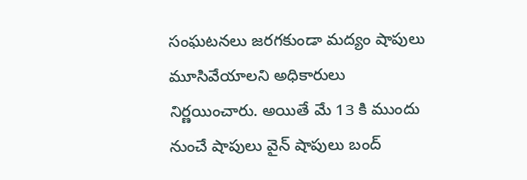సంఘటనలు జరగకుండా మద్యం షాపులు మూసివేయాలని అధికారులు నిర్ణయించారు. అయితే మే 13 కి ముందు నుంచే షాపులు వైన్ షాపులు బంద్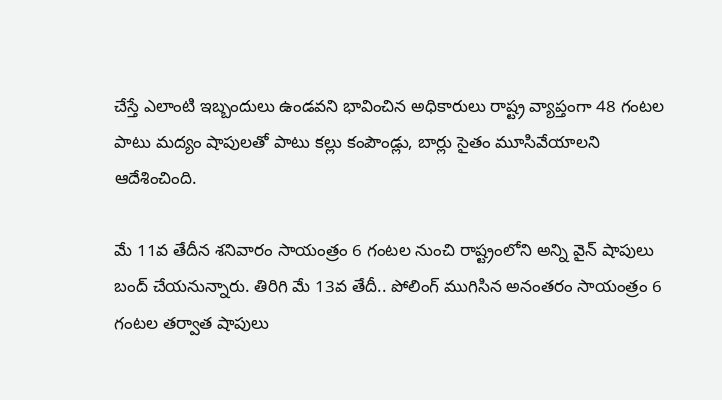చేస్తే ఎలాంటి ఇబ్బందులు ఉండవని భావించిన అధికారులు రాష్ట్ర వ్యాప్తంగా 48 గంటల పాటు మద్యం షాపులతో పాటు కల్లు కంపౌండ్లు, బార్లు సైతం మూసివేయాలని ఆదేశించింది.

మే 11వ తేదీన శనివారం సాయంత్రం 6 గంటల నుంచి రాష్ట్రంలోని అన్ని వైన్ షాపులు బంద్ చేయనున్నారు. తిరిగి మే 13వ తేదీ.. పోలింగ్ ముగిసిన అనంతరం సాయంత్రం 6 గంటల తర్వాత షాపులు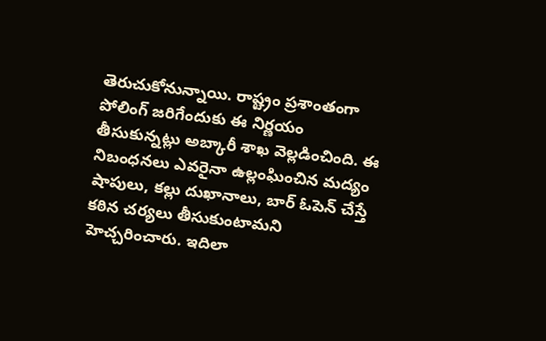తెరుచుకోనున్నాయి. రాష్ట్రం ప్రశాంతంగా పోలింగ్ జరిగేందుకు ఈ నిర్ణయం తీసుకున్నట్లు అబ్కారీ శాఖ వెల్లడించింది. ఈ నిబంధనలు ఎవరైనా ఉల్లంఘించిన మద్యం షాపులు, కల్లు దుఖానాలు, బార్ ఓపెన్ చేస్తే కఠిన చర్యలు తీసుకుంటామని హెచ్చరించారు. ఇదిలా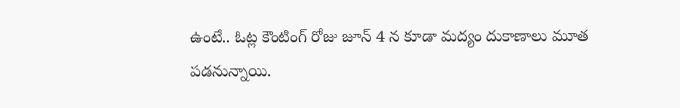ఉంటే.. ఓట్ల కౌంటింగ్ రోజు జూన్ 4 న కూడా మద్యం దుకాణాలు మూత పడనున్నాయి.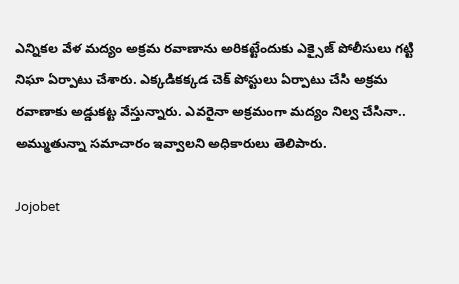ఎన్నికల వేళ మద్యం అక్రమ రవాణాను అరికట్టేందుకు ఎక్సైజ్ పోలీసులు గట్టి నిఘా ఏర్పాటు చేశారు. ఎక్కడికక్కడ చెక్ పోస్టులు ఏర్పాటు చేసి అక్రమ రవాణాకు అడ్డుకట్ట వేస్తున్నారు. ఎవరైనా అక్రమంగా మద్యం నిల్వ చేసినా.. అమ్ముతున్నా సమాచారం ఇవ్వాలని అధికారులు తెలిపారు.

Jojobet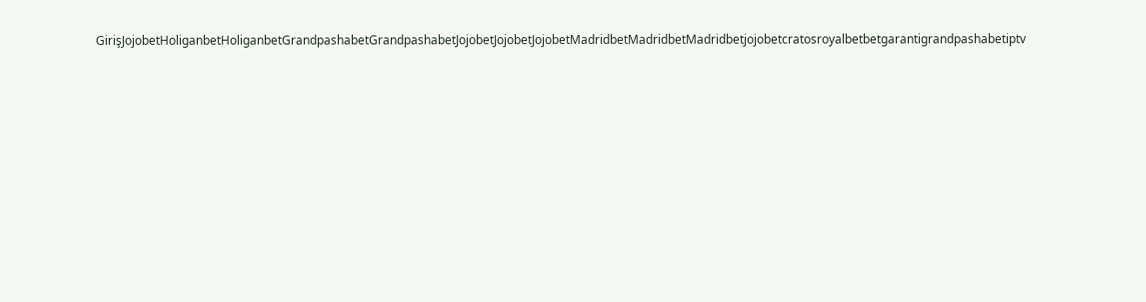GirişJojobetHoliganbetHoliganbetGrandpashabetGrandpashabetJojobetJojobetJojobetMadridbetMadridbetMadridbetjojobetcratosroyalbetbetgarantigrandpashabetiptv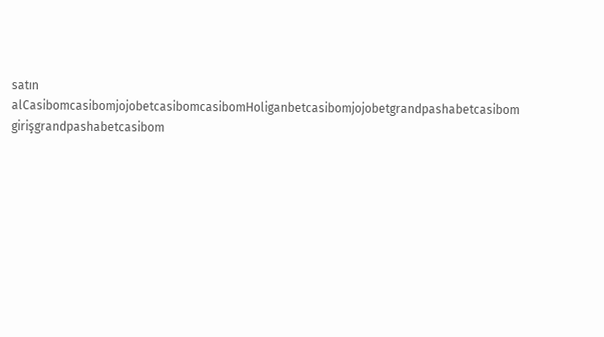satın alCasibomcasibomjojobetcasibomcasibomHoliganbetcasibomjojobetgrandpashabetcasibom girişgrandpashabetcasibom